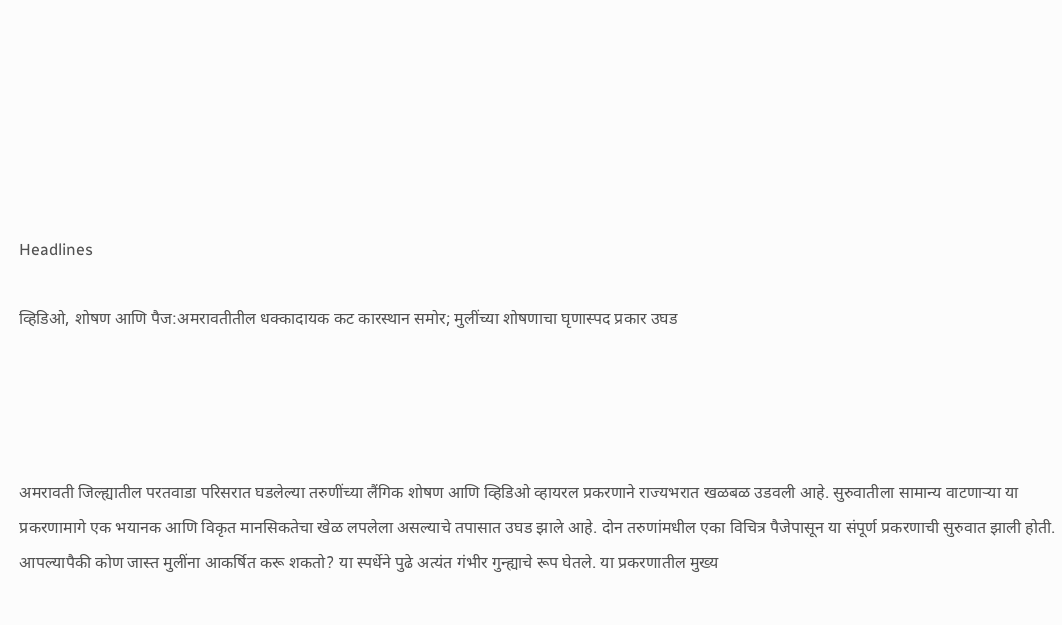Headlines

व्हिडिओ, शोषण आणि पैज:अमरावतीतील धक्कादायक कट कारस्थान समोर; मुलींच्या शोषणाचा घृणास्पद प्रकार उघड




अमरावती जिल्ह्यातील परतवाडा परिसरात घडलेल्या तरुणींच्या लैंगिक शोषण आणि व्हिडिओ व्हायरल प्रकरणाने राज्यभरात खळबळ उडवली आहे. सुरुवातीला सामान्य वाटणाऱ्या या प्रकरणामागे एक भयानक आणि विकृत मानसिकतेचा खेळ लपलेला असल्याचे तपासात उघड झाले आहे. दोन तरुणांमधील एका विचित्र पैजेपासून या संपूर्ण प्रकरणाची सुरुवात झाली होती. आपल्यापैकी कोण जास्त मुलींना आकर्षित करू शकतो? या स्पर्धेने पुढे अत्यंत गंभीर गुन्ह्याचे रूप घेतले. या प्रकरणातील मुख्य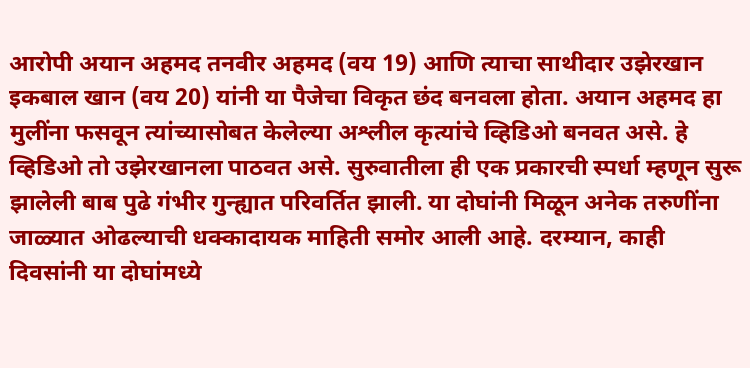आरोपी अयान अहमद तनवीर अहमद (वय 19) आणि त्याचा साथीदार उझेरखान इकबाल खान (वय 20) यांनी या पैजेचा विकृत छंद बनवला होता. अयान अहमद हा मुलींना फसवून त्यांच्यासोबत केलेल्या अश्लील कृत्यांचे व्हिडिओ बनवत असे. हे व्हिडिओ तो उझेरखानला पाठवत असे. सुरुवातीला ही एक प्रकारची स्पर्धा म्हणून सुरू झालेली बाब पुढे गंभीर गुन्ह्यात परिवर्तित झाली. या दोघांनी मिळून अनेक तरुणींना जाळ्यात ओढल्याची धक्कादायक माहिती समोर आली आहे. दरम्यान, काही दिवसांनी या दोघांमध्ये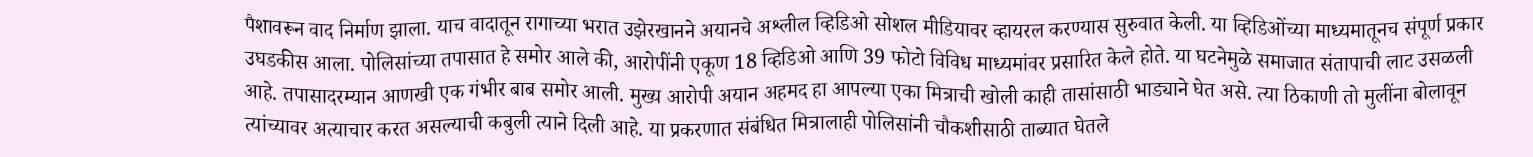पैशावरून वाद निर्माण झाला. याच वादातून रागाच्या भरात उझेरखानने अयानचे अश्लील व्हिडिओ सोशल मीडियावर व्हायरल करण्यास सुरुवात केली. या व्हिडिओंच्या माध्यमातूनच संपूर्ण प्रकार उघडकीस आला. पोलिसांच्या तपासात हे समोर आले की, आरोपींनी एकूण 18 व्हिडिओ आणि 39 फोटो विविध माध्यमांवर प्रसारित केले होते. या घटनेमुळे समाजात संतापाची लाट उसळली आहे. तपासादरम्यान आणखी एक गंभीर बाब समोर आली. मुख्य आरोपी अयान अहमद हा आपल्या एका मित्राची खोली काही तासांसाठी भाड्याने घेत असे. त्या ठिकाणी तो मुलींना बोलावून त्यांच्यावर अत्याचार करत असल्याची कबुली त्याने दिली आहे. या प्रकरणात संबंधित मित्रालाही पोलिसांनी चौकशीसाठी ताब्यात घेतले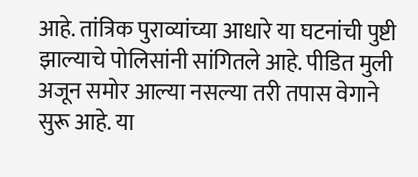आहे. तांत्रिक पुराव्यांच्या आधारे या घटनांची पुष्टी झाल्याचे पोलिसांनी सांगितले आहे. पीडित मुली अजून समोर आल्या नसल्या तरी तपास वेगाने सुरू आहे. या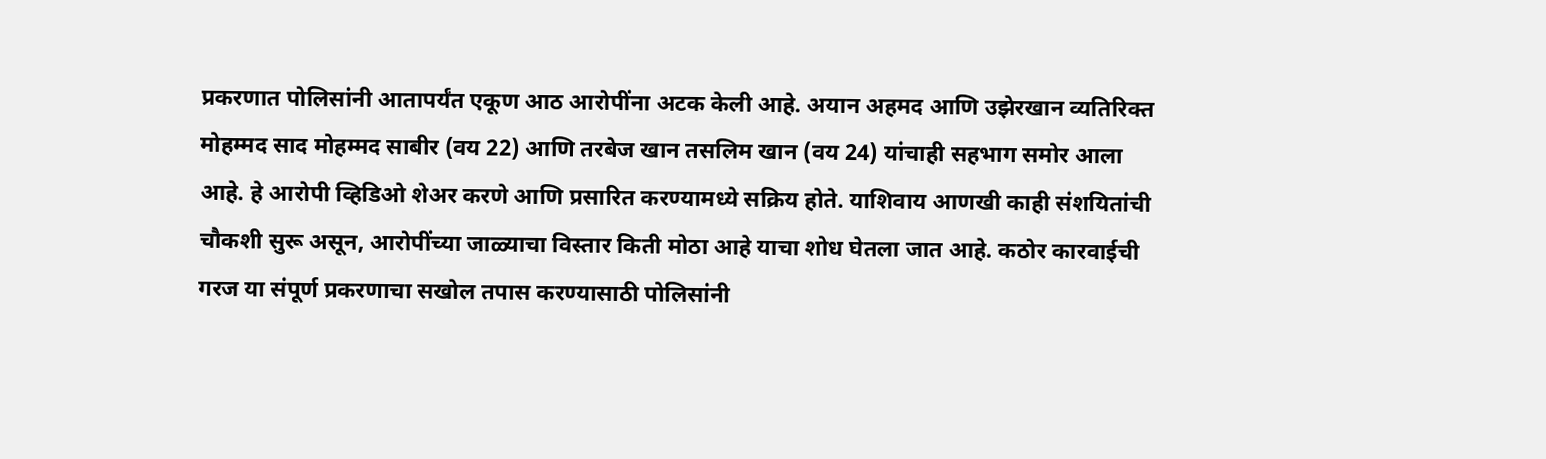प्रकरणात पोलिसांनी आतापर्यंत एकूण आठ आरोपींना अटक केली आहे. अयान अहमद आणि उझेरखान व्यतिरिक्त मोहम्मद साद मोहम्मद साबीर (वय 22) आणि तरबेज खान तसलिम खान (वय 24) यांचाही सहभाग समोर आला आहे. हे आरोपी व्हिडिओ शेअर करणे आणि प्रसारित करण्यामध्ये सक्रिय होते. याशिवाय आणखी काही संशयितांची चौकशी सुरू असून, आरोपींच्या जाळ्याचा विस्तार किती मोठा आहे याचा शोध घेतला जात आहे. कठोर कारवाईची गरज या संपूर्ण प्रकरणाचा सखोल तपास करण्यासाठी पोलिसांनी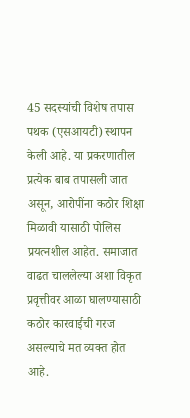45 सदस्यांची विशेष तपास पथक (एसआयटी) स्थापन केली आहे. या प्रकरणातील प्रत्येक बाब तपासली जात असून, आरोपींना कठोर शिक्षा मिळावी यासाठी पोलिस प्रयत्नशील आहेत. समाजात वाढत चाललेल्या अशा विकृत प्रवृत्तीवर आळा घालण्यासाठी कठोर कारवाईची गरज असल्याचे मत व्यक्त होत आहे.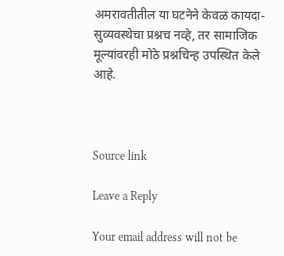अमरावतीतील या घटनेने केवळ कायदा-सुव्यवस्थेचा प्रश्नच नव्हे, तर सामाजिक मूल्यांवरही मोठे प्रश्नचिन्ह उपस्थित केले आहे.



Source link

Leave a Reply

Your email address will not be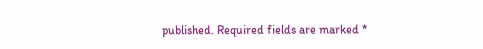published. Required fields are marked *